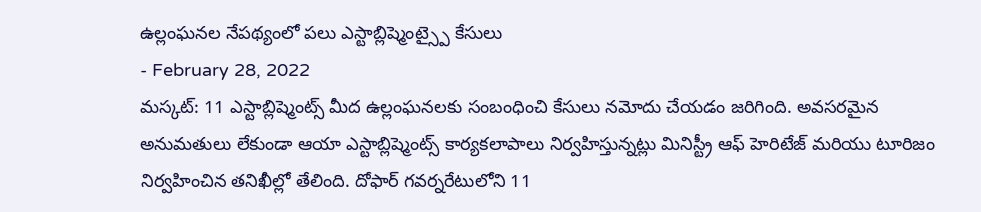ఉల్లంఘనల నేపథ్యంలో పలు ఎస్టాబ్లిష్మెంట్స్పై కేసులు
- February 28, 2022
మస్కట్: 11 ఎస్టాబ్లిష్మెంట్స్ మీద ఉల్లంఘనలకు సంబంధించి కేసులు నమోదు చేయడం జరిగింది. అవసరమైన అనుమతులు లేకుండా ఆయా ఎస్టాబ్లిష్మెంట్స్ కార్యకలాపాలు నిర్వహిస్తున్నట్లు మినిస్ట్రీ ఆఫ్ హెరిటేజ్ మరియు టూరిజం నిర్వహించిన తనిఖీల్లో తేలింది. దోఫార్ గవర్నరేటులోని 11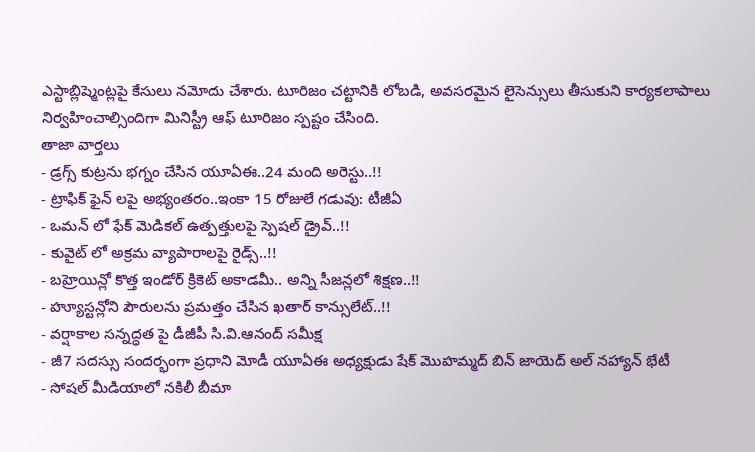ఎస్టాబ్లిష్మెంట్లపై కేసులు నమోదు చేశారు. టూరిజం చట్టానికి లోబడి, అవసరమైన లైసెన్సులు తీసుకుని కార్యకలాపాలు నిర్వహించాల్సిందిగా మినిస్ట్రీ ఆఫ్ టూరిజం స్పష్టం చేసింది.
తాజా వార్తలు
- డ్రగ్స్ కుట్రను భగ్నం చేసిన యూఏఈ..24 మంది అరెస్టు..!!
- ట్రాఫిక్ ఫైన్ లపై అభ్యంతరం..ఇంకా 15 రోజులే గడువు: టీజీఏ
- ఒమన్ లో ఫేక్ మెడికల్ ఉత్పత్తులపై స్పెషల్ డ్రైవ్..!!
- కువైట్ లో అక్రమ వ్యాపారాలపై రైడ్స్..!!
- బహ్రెయిన్లో కొత్త ఇండోర్ క్రికెట్ అకాడమీ.. అన్ని సీజన్లలో శిక్షణ..!!
- హ్యూస్టన్లోని పౌరులను ప్రమత్తం చేసిన ఖతార్ కాన్సులేట్..!!
- వర్షాకాల సన్నద్ధత పై డీజీపీ సి.వి.ఆనంద్ సమీక్ష
- జీ7 సదస్సు సందర్భంగా ప్రధాని మోడీ యూఏఈ అధ్యక్షుడు షేక్ మొహమ్మద్ బిన్ జాయెద్ అల్ నహ్యాన్ భేటీ
- సోషల్ మీడియాలో నకిలీ బీమా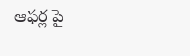ఆఫర్ల పై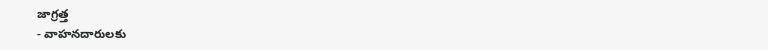జాగ్రత్త
- వాహనదారులకు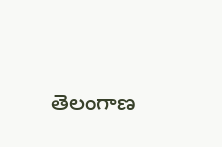తెలంగాణ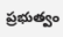ప్రభుత్వం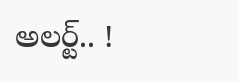అలర్ట్.. !